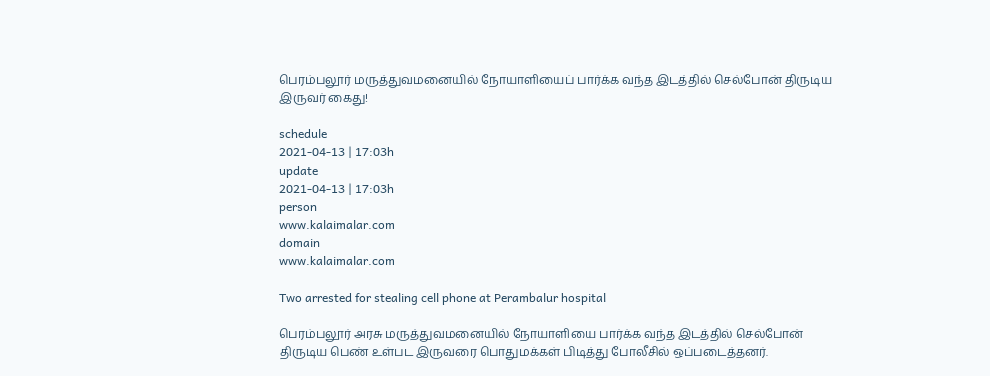பெரம்பலூர் மருத்துவமனையில் நோயாளியைப் பார்க்க வந்த இடத்தில் செல்போன் திருடிய இருவர் கைது!

schedule
2021-04-13 | 17:03h
update
2021-04-13 | 17:03h
person
www.kalaimalar.com
domain
www.kalaimalar.com

Two arrested for stealing cell phone at Perambalur hospital

பெரம்பலூர் அரசு மருத்துவமனையில் நோயாளியை பார்க்க வந்த இடத்தில் செல்போன் திருடிய பெண் உள்பட இருவரை பொதுமக்கள் பிடித்து போலீசில் ஒப்படைத்தனர்.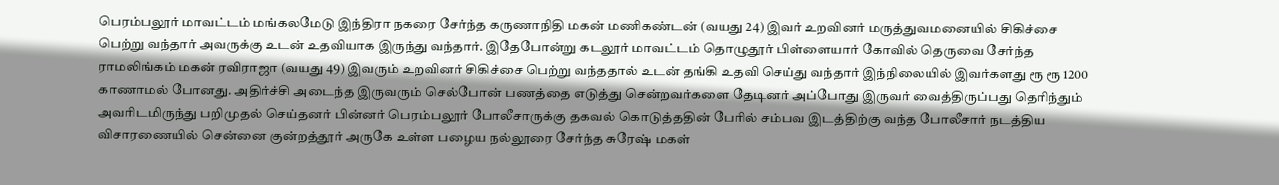பெரம்பலூர் மாவட்டம் மங்கலமேடு இந்திரா நகரை சேர்ந்த கருணாநிதி மகன் மணிகண்டன் (வயது 24) இவர் உறவினர் மருத்துவமனையில் சிகிச்சை பெற்று வந்தார் அவருக்கு உடன் உதவியாக இருந்து வந்தார். இதேபோன்று கடலூர் மாவட்டம் தொழுதூர் பிள்ளையார் கோவில் தெருவை சேர்ந்த ராமலிங்கம் மகன் ரவிராஜா (வயது 49) இவரும் உறவினர் சிகிச்சை பெற்று வந்ததால் உடன் தங்கி உதவி செய்து வந்தார் இந்நிலையில் இவர்களது ரூ ரூ 1200 காணாமல் போனது‌. அதிர்ச்சி அடைந்த இருவரும் செல்போன் பணத்தை எடுத்து சென்றவர்களை தேடினர் அப்போது இருவர் வைத்திருப்பது தெரிந்தும் அவரிடமிருந்து பறிமுதல் செய்தனர் பின்னர் பெரம்பலூர் போலீசாருக்கு தகவல் கொடுத்ததின் பேரில் சம்பவ இடத்திற்கு வந்த போலீசார் நடத்திய விசாரணையில் சென்னை குன்றத்தூர் அருகே உள்ள பழைய நல்லூரை சேர்ந்த சுரேஷ் மகள்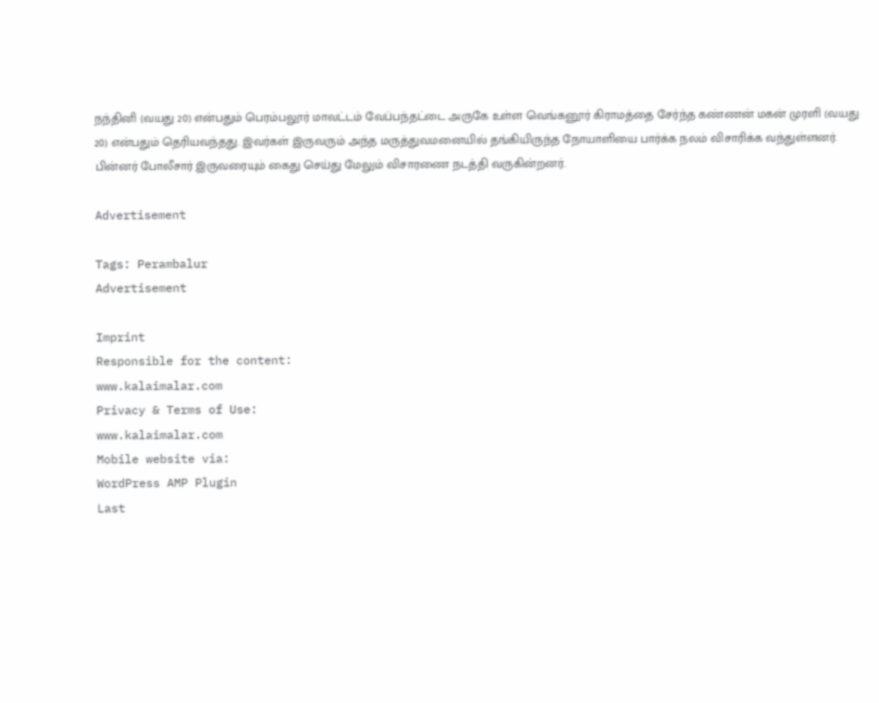நந்தினி (வயது 20) என்பதும் பெரம்பலூர் மாவட்டம் வேப்பந்தட்டை அருகே உள்ள வெங்கனூர் கிராமத்தை சேர்ந்த கண்ணன் மகன் முரளி (வயது 20) என்பதும் தெரியவந்தது. இவர்கள் இருவரும் அந்த மருத்துவமனையில் தங்கியிருந்த நோயாளியை பார்க்க நலம் விசாரிக்க வந்துள்ளனர். பின்னர் போலீசார் இருவரையும் கைது செய்து மேலும் விசாரணை நடத்தி வருகின்றனர்.

Advertisement

Tags: Perambalur
Advertisement

Imprint
Responsible for the content:
www.kalaimalar.com
Privacy & Terms of Use:
www.kalaimalar.com
Mobile website via:
WordPress AMP Plugin
Last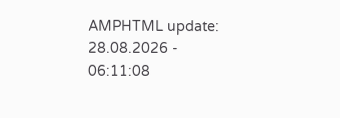AMPHTML update:
28.08.2026 - 06:11:08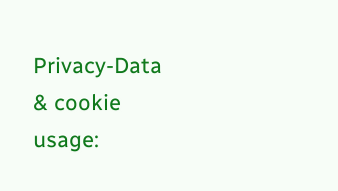Privacy-Data & cookie usage: